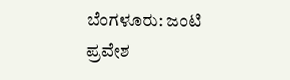ಬೆಂಗಳೂರು: ಜಂಟಿ ಪ್ರವೇಶ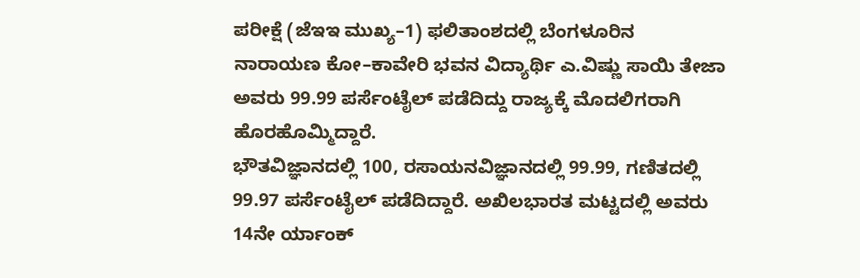ಪರೀಕ್ಷೆ (ಜೆಇಇ ಮುಖ್ಯ–1) ಫಲಿತಾಂಶದಲ್ಲಿ ಬೆಂಗಳೂರಿನ ನಾರಾಯಣ ಕೋ–ಕಾವೇರಿ ಭವನ ವಿದ್ಯಾರ್ಥಿ ಎ.ವಿಷ್ಣು ಸಾಯಿ ತೇಜಾ ಅವರು 99.99 ಪರ್ಸೆಂಟೈಲ್ ಪಡೆದಿದ್ದು ರಾಜ್ಯಕ್ಕೆ ಮೊದಲಿಗರಾಗಿ ಹೊರಹೊಮ್ಮಿದ್ದಾರೆ.
ಭೌತವಿಜ್ಞಾನದಲ್ಲಿ 100, ರಸಾಯನವಿಜ್ಞಾನದಲ್ಲಿ 99.99, ಗಣಿತದಲ್ಲಿ 99.97 ಪರ್ಸೆಂಟೈಲ್ ಪಡೆದಿದ್ದಾರೆ. ಅಖಿಲಭಾರತ ಮಟ್ಟದಲ್ಲಿ ಅವರು 14ನೇ ರ್ಯಾಂಕ್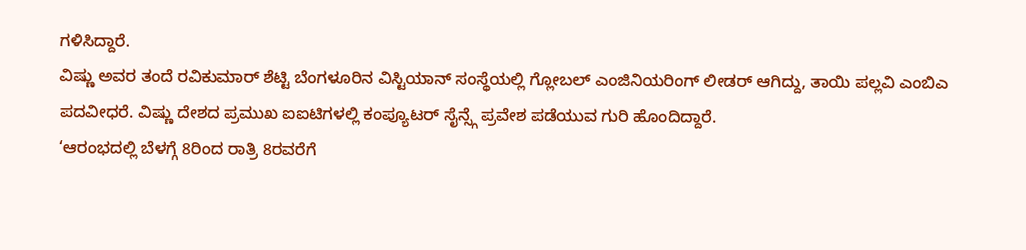ಗಳಿಸಿದ್ದಾರೆ.
ವಿಷ್ಣು ಅವರ ತಂದೆ ರವಿಕುಮಾರ್ ಶೆಟ್ಟಿ ಬೆಂಗಳೂರಿನ ವಿಸ್ಟಿಯಾನ್ ಸಂಸ್ಥೆಯಲ್ಲಿ ಗ್ಲೋಬಲ್ ಎಂಜಿನಿಯರಿಂಗ್ ಲೀಡರ್ ಆಗಿದ್ದು, ತಾಯಿ ಪಲ್ಲವಿ ಎಂಬಿಎ ಪದವೀಧರೆ. ವಿಷ್ಣು ದೇಶದ ಪ್ರಮುಖ ಐಐಟಿಗಳಲ್ಲಿ ಕಂಪ್ಯೂಟರ್ ಸೈನ್ಸ್ಗೆ ಪ್ರವೇಶ ಪಡೆಯುವ ಗುರಿ ಹೊಂದಿದ್ದಾರೆ.
‘ಆರಂಭದಲ್ಲಿ ಬೆಳಗ್ಗೆ 8ರಿಂದ ರಾತ್ರಿ 8ರವರೆಗೆ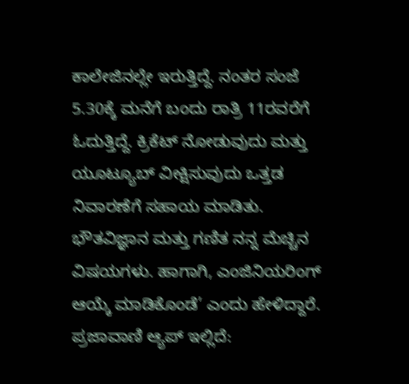ಕಾಲೇಜಿನಲ್ಲೇ ಇರುತ್ತಿದ್ದೆ. ನಂತರ ಸಂಜೆ 5.30ಕ್ಕೆ ಮನೆಗೆ ಬಂದು ರಾತ್ರಿ 11ರವರೆಗೆ ಓದುತ್ತಿದ್ದೆ. ಕ್ರಿಕೆಟ್ ನೋಡುವುದು ಮತ್ತು ಯೂಟ್ಯೂಬ್ ವೀಕ್ಷಿಸುವುದು ಒತ್ತಡ ನಿವಾರಣೆಗೆ ಸಹಾಯ ಮಾಡಿತು. ಭೌತವಿಜ್ಞಾನ ಮತ್ತು ಗಣಿತ ನನ್ನ ಮೆಚ್ಚಿನ ವಿಷಯಗಳು. ಹಾಗಾಗಿ, ಎಂಜಿನಿಯರಿಂಗ್ ಆಯ್ಕೆ ಮಾಡಿಕೊಂಡೆ’ ಎಂದು ಹೇಳಿದ್ದಾರೆ.
ಪ್ರಜಾವಾಣಿ ಆ್ಯಪ್ ಇಲ್ಲಿದೆ: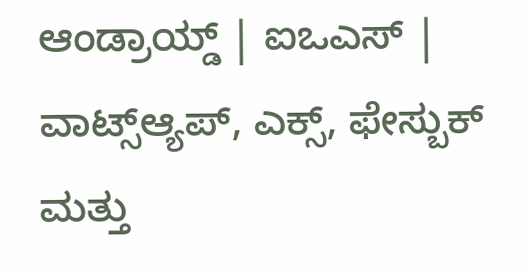ಆಂಡ್ರಾಯ್ಡ್ | ಐಒಎಸ್ | ವಾಟ್ಸ್ಆ್ಯಪ್, ಎಕ್ಸ್, ಫೇಸ್ಬುಕ್ ಮತ್ತು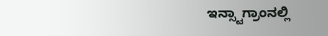ಇನ್ಸ್ಟಾಗ್ರಾಂನಲ್ಲಿ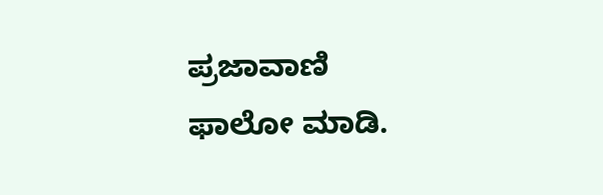ಪ್ರಜಾವಾಣಿ ಫಾಲೋ ಮಾಡಿ.